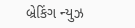બ્રેકિંગ ન્યુઝ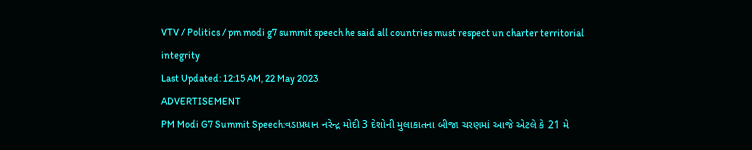VTV / Politics / pm modi g7 summit speech he said all countries must respect un charter territorial integrity
Last Updated: 12:15 AM, 22 May 2023
ADVERTISEMENT
PM Modi G7 Summit Speech:વડાપ્રધાન નરેન્દ્ર મોદી 3 દેશોની મુલાકાતના બીજા ચરણમાં આજે એટલે કે 21 મે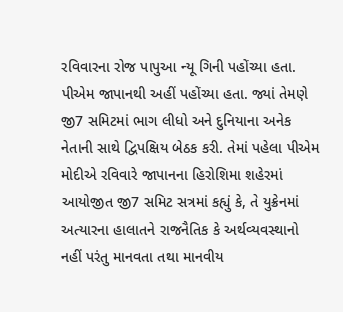રવિવારના રોજ પાપુઆ ન્યૂ ગિની પહોંચ્યા હતા. પીએમ જાપાનથી અહીં પહોંચ્યા હતા. જ્યાં તેમણે જી7 સમિટમાં ભાગ લીધો અને દુનિયાના અનેક નેતાની સાથે દ્વિપક્ષિય બેઠક કરી. તેમાં પહેલા પીએમ મોદીએ રવિવારે જાપાનના હિરોશિમા શહેરમાં આયોજીત જી7 સમિટ સત્રમાં કહ્યું કે, તે યુક્રેનમાં અત્યારના હાલાતને રાજનૈતિક કે અર્થવ્યવસ્થાનો નહીં પરંતુ માનવતા તથા માનવીય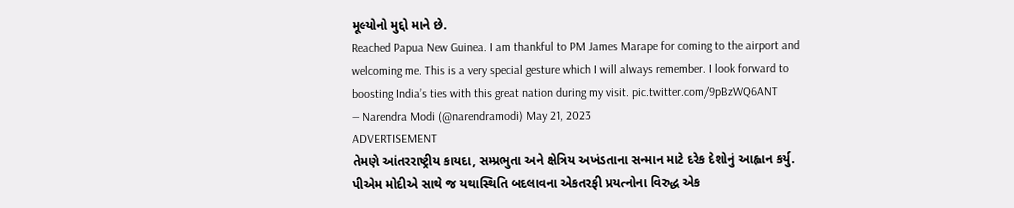મૂલ્યોનો મુદ્દો માને છે.
Reached Papua New Guinea. I am thankful to PM James Marape for coming to the airport and welcoming me. This is a very special gesture which I will always remember. I look forward to boosting India’s ties with this great nation during my visit. pic.twitter.com/9pBzWQ6ANT
— Narendra Modi (@narendramodi) May 21, 2023
ADVERTISEMENT
તેમણે આંતરરાષ્ટ્રીય કાયદા, સમ્પ્રભુતા અને ક્ષેત્રિય અખંડતાના સન્માન માટે દરેક દેશોનું આહ્વાન કર્યુ. પીએમ મોદીએ સાથે જ યથાસ્થિતિ બદલાવના એકતરફી પ્રયત્નોના વિરુદ્ધ એક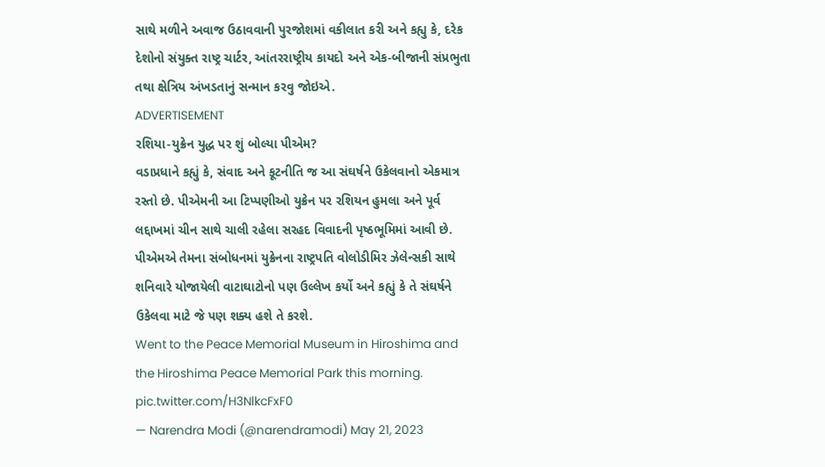સાથે મળીને અવાજ ઉઠાવવાની પુરજોશમાં વકીલાત કરી અને કહ્યુ કે, દરેક દેશોનો સંયુક્ત રાષ્ટ્ર ચાર્ટર, આંતરરાષ્ટ્રીય કાયદો અને એક-બીજાની સંપ્રભુતા તથા ક્ષેત્રિય અંખડતાનું સન્માન કરવુ જોઇએ.
ADVERTISEMENT
રશિયા-યુક્રેન યુદ્ધ પર શું બોલ્યા પીએમ?
વડાપ્રધાને કહ્યું કે, સંવાદ અને કૂટનીતિ જ આ સંઘર્ષને ઉકેલવાનો એકમાત્ર રસ્તો છે. પીએમની આ ટિપ્પણીઓ યુક્રેન પર રશિયન હુમલા અને પૂર્વ લદ્દાખમાં ચીન સાથે ચાલી રહેલા સરહદ વિવાદની પૃષ્ઠભૂમિમાં આવી છે. પીએમએ તેમના સંબોધનમાં યુક્રેનના રાષ્ટ્રપતિ વોલોડીમિર ઝેલેન્સકી સાથે શનિવારે યોજાયેલી વાટાઘાટોનો પણ ઉલ્લેખ કર્યો અને કહ્યું કે તે સંઘર્ષને ઉકેલવા માટે જે પણ શક્ય હશે તે કરશે.
Went to the Peace Memorial Museum in Hiroshima and the Hiroshima Peace Memorial Park this morning. pic.twitter.com/H3NlkcFxF0
— Narendra Modi (@narendramodi) May 21, 2023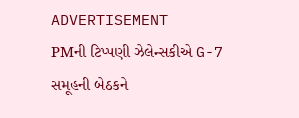ADVERTISEMENT
PMની ટિપ્પણી ઝેલેન્સકીએ G-7 સમૂહની બેઠકને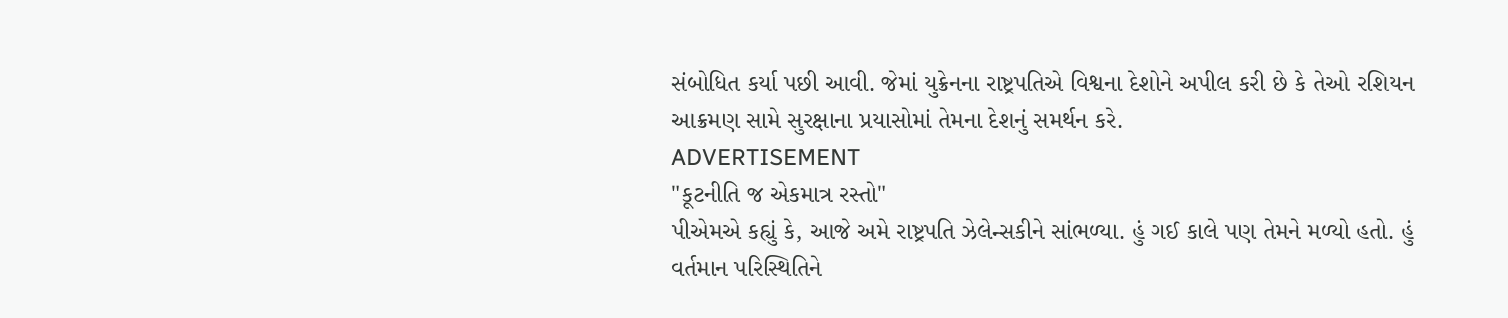સંબોધિત કર્યા પછી આવી. જેમાં યુક્રેનના રાષ્ટ્રપતિએ વિશ્વના દેશોને અપીલ કરી છે કે તેઓ રશિયન આક્રમણ સામે સુરક્ષાના પ્રયાસોમાં તેમના દેશનું સમર્થન કરે.
ADVERTISEMENT
"કૂટનીતિ જ એકમાત્ર રસ્તો"
પીએમએ કહ્યું કે, આજે અમે રાષ્ટ્રપતિ ઝેલેન્સકીને સાંભળ્યા. હું ગઈ કાલે પણ તેમને મળ્યો હતો. હું વર્તમાન પરિસ્થિતિને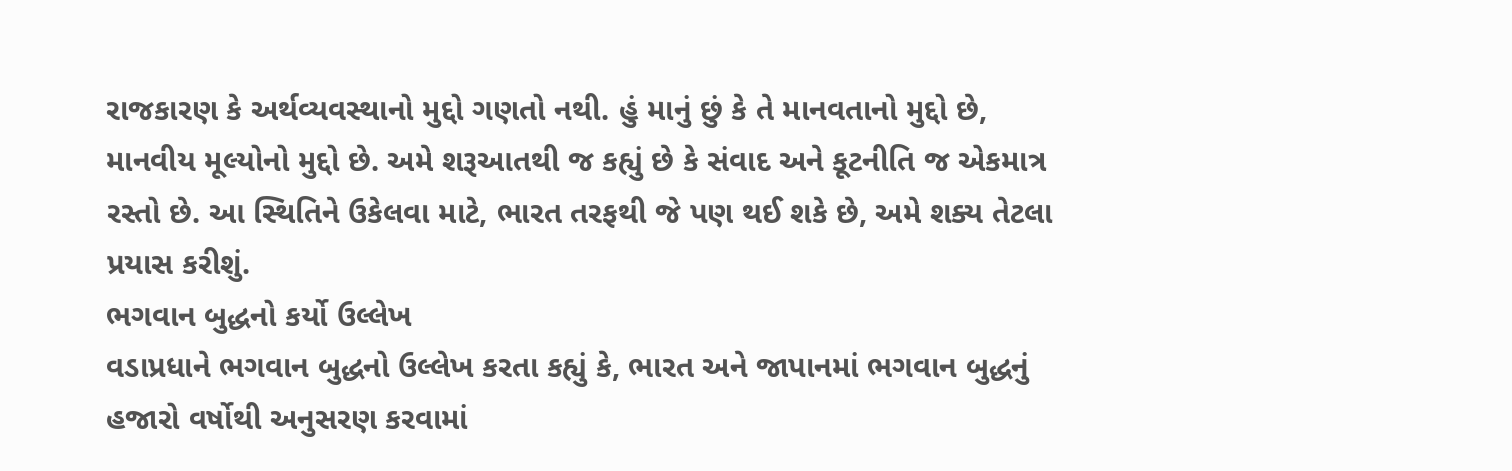રાજકારણ કે અર્થવ્યવસ્થાનો મુદ્દો ગણતો નથી. હું માનું છું કે તે માનવતાનો મુદ્દો છે, માનવીય મૂલ્યોનો મુદ્દો છે. અમે શરૂઆતથી જ કહ્યું છે કે સંવાદ અને કૂટનીતિ જ એકમાત્ર રસ્તો છે. આ સ્થિતિને ઉકેલવા માટે, ભારત તરફથી જે પણ થઈ શકે છે, અમે શક્ય તેટલા પ્રયાસ કરીશું.
ભગવાન બુદ્ધનો કર્યો ઉલ્લેખ
વડાપ્રધાને ભગવાન બુદ્ધનો ઉલ્લેખ કરતા કહ્યું કે, ભારત અને જાપાનમાં ભગવાન બુદ્ધનું હજારો વર્ષોથી અનુસરણ કરવામાં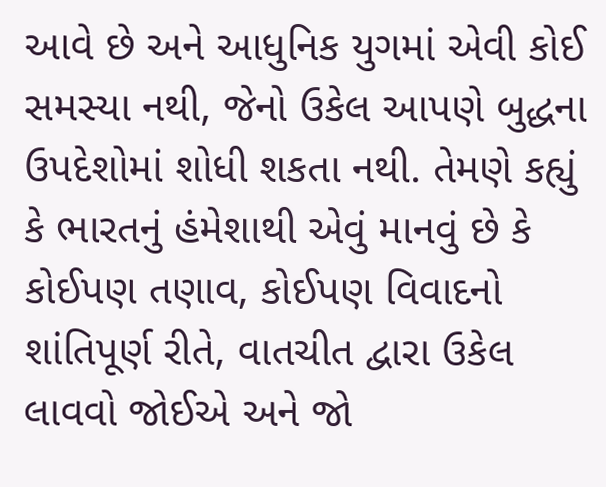આવે છે અને આધુનિક યુગમાં એવી કોઈ સમસ્યા નથી, જેનો ઉકેલ આપણે બુદ્ધના ઉપદેશોમાં શોધી શકતા નથી. તેમણે કહ્યું કે ભારતનું હંમેશાથી એવું માનવું છે કે કોઈપણ તણાવ, કોઈપણ વિવાદનો શાંતિપૂર્ણ રીતે, વાતચીત દ્વારા ઉકેલ લાવવો જોઈએ અને જો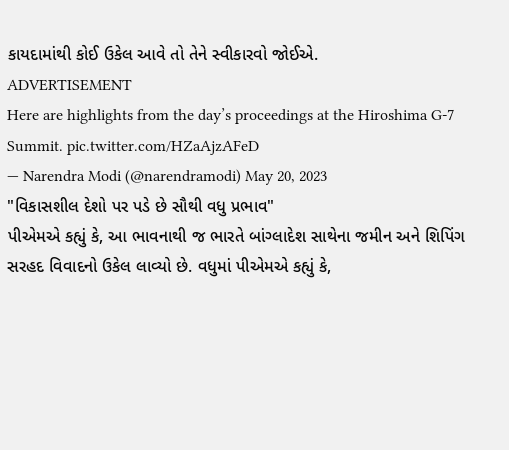કાયદામાંથી કોઈ ઉકેલ આવે તો તેને સ્વીકારવો જોઈએ.
ADVERTISEMENT
Here are highlights from the day’s proceedings at the Hiroshima G-7 Summit. pic.twitter.com/HZaAjzAFeD
— Narendra Modi (@narendramodi) May 20, 2023
"વિકાસશીલ દેશો પર પડે છે સૌથી વધુ પ્રભાવ"
પીએમએ કહ્યું કે, આ ભાવનાથી જ ભારતે બાંગ્લાદેશ સાથેના જમીન અને શિપિંગ સરહદ વિવાદનો ઉકેલ લાવ્યો છે. વધુમાં પીએમએ કહ્યું કે,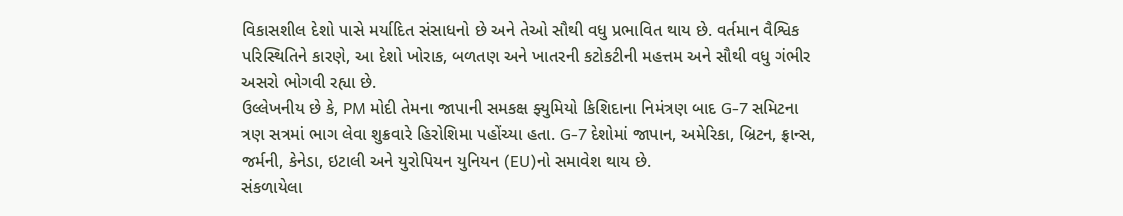વિકાસશીલ દેશો પાસે મર્યાદિત સંસાધનો છે અને તેઓ સૌથી વધુ પ્રભાવિત થાય છે. વર્તમાન વૈશ્વિક પરિસ્થિતિને કારણે, આ દેશો ખોરાક, બળતણ અને ખાતરની કટોકટીની મહત્તમ અને સૌથી વધુ ગંભીર અસરો ભોગવી રહ્યા છે.
ઉલ્લેખનીય છે કે, PM મોદી તેમના જાપાની સમકક્ષ ફ્યુમિયો કિશિદાના નિમંત્રણ બાદ G-7 સમિટના ત્રણ સત્રમાં ભાગ લેવા શુક્રવારે હિરોશિમા પહોંચ્યા હતા. G-7 દેશોમાં જાપાન, અમેરિકા, બ્રિટન, ફ્રાન્સ, જર્મની, કેનેડા, ઇટાલી અને યુરોપિયન યુનિયન (EU)નો સમાવેશ થાય છે.
સંકળાયેલા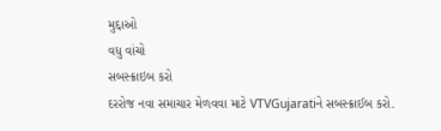મુદ્દાઓ
વધુ વાંચો
સબસ્ક્રાઇબ કરો
દરરોજ નવા સમાચાર મેળવવા માટે VTVGujaratiને સબસ્ક્રાઈબ કરો.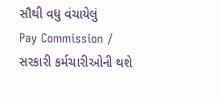સૌથી વધુ વંચાયેલું
Pay Commission / સરકારી કર્મચારીઓની થશે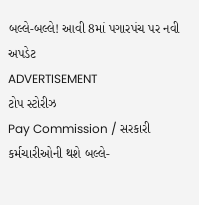બલ્લે-બલ્લે! આવી 8માં પગારપંચ પર નવી અપડેટ
ADVERTISEMENT
ટોપ સ્ટોરીઝ
Pay Commission / સરકારી કર્મચારીઓની થશે બલ્લે-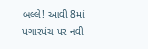બલ્લે! આવી 8માં પગારપંચ પર નવી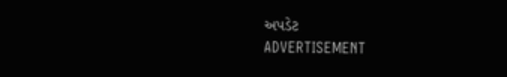અપડેટ
ADVERTISEMENT